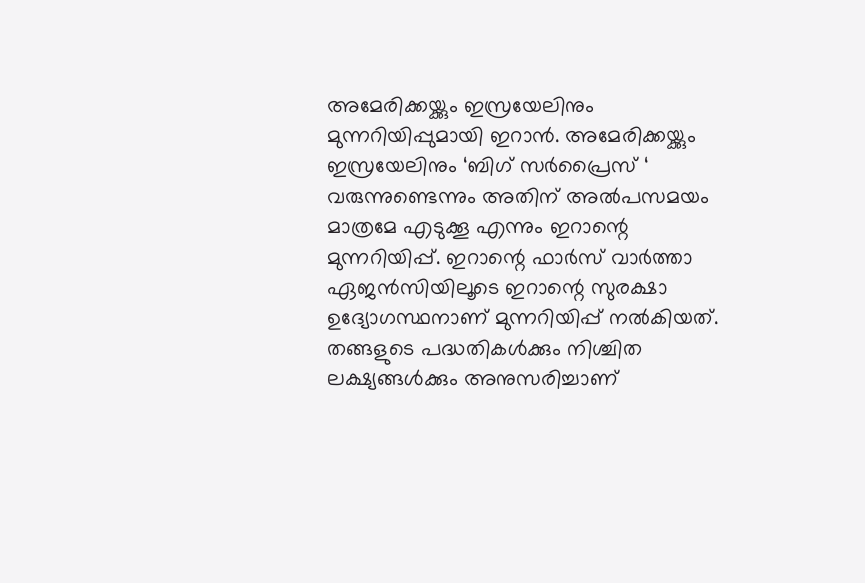അമേരിക്കയ്ക്കും ഇസ്രയേലിനും മുന്നറിയിപ്പുമായി ഇറാൻ. അമേരിക്കയ്ക്കും ഇസ്രയേലിനും ‘ബിഗ് സർപ്രൈസ് ‘ വരുന്നുണ്ടെന്നും അതിന് അൽപസമയം മാത്രമേ എടുക്കൂ എന്നും ഇറാന്റെ മുന്നറിയിപ്പ്. ഇറാന്റെ ഫാർസ് വാർത്താ ഏജൻസിയിലൂടെ ഇറാന്റെ സുരക്ഷാ ഉദ്യോഗസ്ഥനാണ് മുന്നറിയിപ്പ് നൽകിയത്. തങ്ങളുടെ പദ്ധതികൾക്കും നിശ്ചിത ലക്ഷ്യങ്ങൾക്കും അനുസരിച്ചാണ്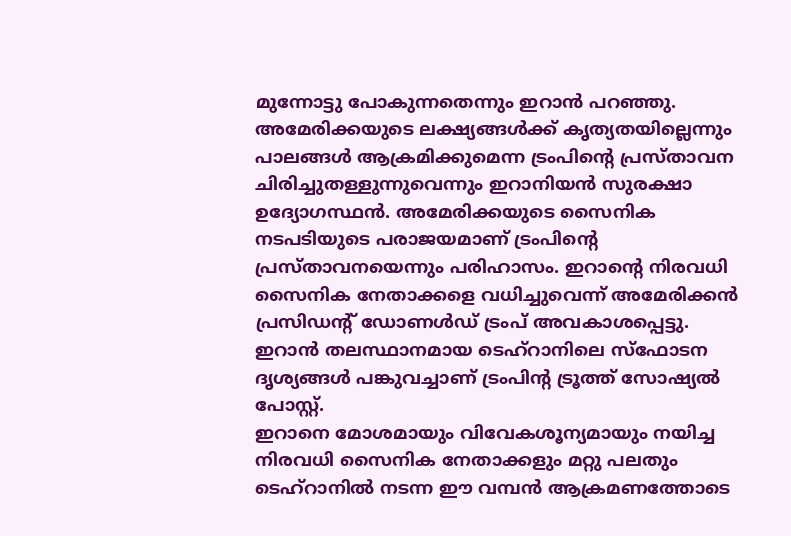മുന്നോട്ടു പോകുന്നതെന്നും ഇറാൻ പറഞ്ഞു.
അമേരിക്കയുടെ ലക്ഷ്യങ്ങൾക്ക് കൃത്യതയില്ലെന്നും പാലങ്ങൾ ആക്രമിക്കുമെന്ന ട്രംപിന്റെ പ്രസ്താവന ചിരിച്ചുതള്ളുന്നുവെന്നും ഇറാനിയൻ സുരക്ഷാ ഉദ്യോഗസ്ഥൻ. അമേരിക്കയുടെ സൈനിക നടപടിയുടെ പരാജയമാണ് ട്രംപിന്റെ പ്രസ്താവനയെന്നും പരിഹാസം. ഇറാന്റെ നിരവധി സൈനിക നേതാക്കളെ വധിച്ചുവെന്ന് അമേരിക്കൻ പ്രസിഡന്റ് ഡോണൾഡ് ട്രംപ് അവകാശപ്പെട്ടു. ഇറാൻ തലസ്ഥാനമായ ടെഹ്റാനിലെ സ്ഫോടന ദൃശ്യങ്ങൾ പങ്കുവച്ചാണ് ട്രംപിന്റ ട്രൂത്ത് സോഷ്യൽ പോസ്റ്റ്.
ഇറാനെ മോശമായും വിവേകശൂന്യമായും നയിച്ച നിരവധി സൈനിക നേതാക്കളും മറ്റു പലതും ടെഹ്റാനിൽ നടന്ന ഈ വമ്പൻ ആക്രമണത്തോടെ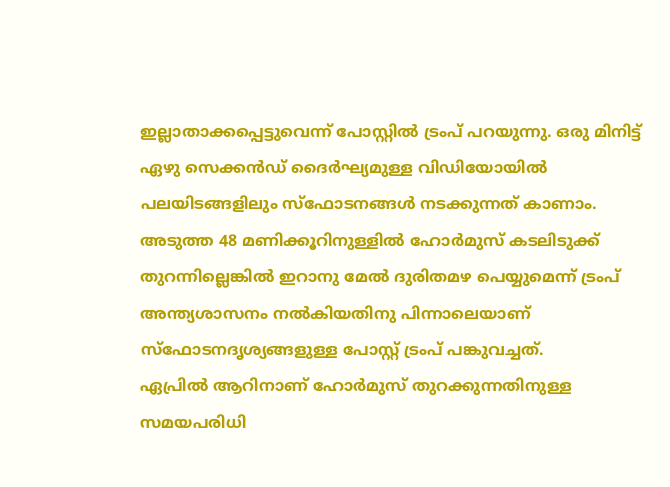ഇല്ലാതാക്കപ്പെട്ടുവെന്ന് പോസ്റ്റിൽ ട്രംപ് പറയുന്നു. ഒരു മിനിട്ട് ഏഴു സെക്കൻഡ് ദൈർഘ്യമുള്ള വിഡിയോയിൽ പലയിടങ്ങളിലും സ്ഫോടനങ്ങൾ നടക്കുന്നത് കാണാം. അടുത്ത 48 മണിക്കൂറിനുള്ളിൽ ഹോർമുസ് കടലിടുക്ക് തുറന്നില്ലെങ്കിൽ ഇറാനു മേൽ ദുരിതമഴ പെയ്യുമെന്ന് ട്രംപ് അന്ത്യശാസനം നൽകിയതിനു പിന്നാലെയാണ് സ്ഫോടനദൃശ്യങ്ങളുള്ള പോസ്റ്റ് ട്രംപ് പങ്കുവച്ചത്.
ഏപ്രിൽ ആറിനാണ് ഹോർമുസ് തുറക്കുന്നതിനുള്ള സമയപരിധി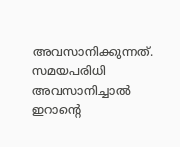അവസാനിക്കുന്നത്. സമയപരിധി അവസാനിച്ചാൽ ഇറാന്റെ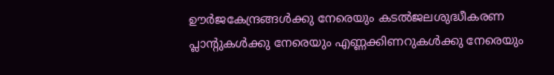ഊർജകേന്ദ്രങ്ങൾക്കു നേരെയും കടൽജലശുദ്ധീകരണ പ്ലാന്റുകൾക്കു നേരെയും എണ്ണക്കിണറുകൾക്കു നേരെയും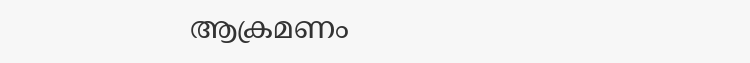ആക്രമണം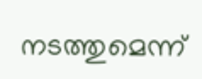നടത്തുമെന്ന്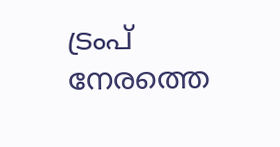ട്രംപ് നേരത്തെ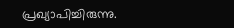പ്രഖ്യാപിച്ചിരുന്നു.